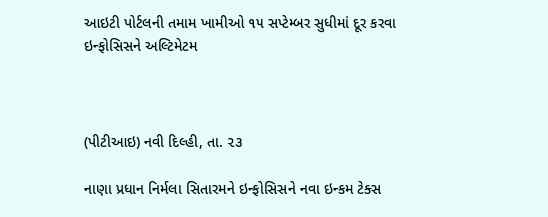આઇટી પોર્ટલની તમામ ખામીઓ ૧૫ સપ્ટેમ્બર સુધીમાં દૂર કરવા ઇન્ફોસિસને અલ્ટિમેટમ



(પીટીઆઇ) નવી દિલ્હી, તા. ૨૩

નાણા પ્રધાન નિર્મલા સિતારમને ઇન્ફોસિસને નવા ઇન્કમ ટેક્સ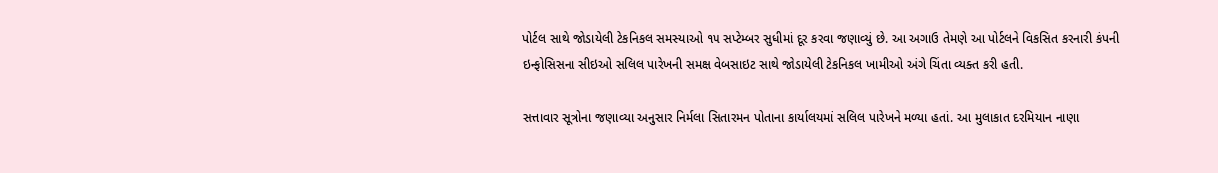પોર્ટલ સાથે જોડાયેલી ટેકનિકલ સમસ્યાઓ ૧૫ સપ્ટેમ્બર સુધીમાં દૂર કરવા જણાવ્યું છે. આ અગાઉ તેમણે આ પોર્ટલને વિકસિત કરનારી કંપની ઇન્ફોસિસના સીઇઓ સલિલ પારેખની સમક્ષ વેબસાઇટ સાથે જોડાયેલી ટેકનિકલ ખામીઓ અંગે ચિંતા વ્યક્ત કરી હતી.

સત્તાવાર સૂત્રોના જણાવ્યા અનુસાર નિર્મલા સિતારમન પોતાના કાર્યાલયમાં સલિલ પારેખને મળ્યા હતાં. આ મુલાકાત દરમિયાન નાણા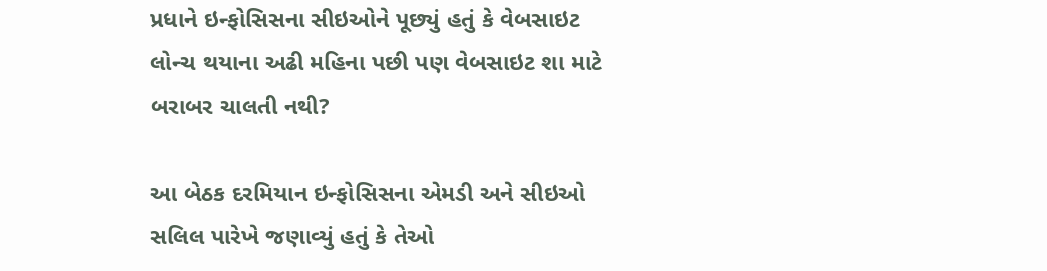પ્રધાને ઇન્ફોસિસના સીઇઓને પૂછ્યું હતું કે વેબસાઇટ લોન્ચ થયાના અઢી મહિના પછી પણ વેબસાઇટ શા માટે બરાબર ચાલતી નથી?

આ બેઠક દરમિયાન ઇન્ફોસિસના એમડી અને સીઇઓ સલિલ પારેખે જણાવ્યું હતું કે તેઓ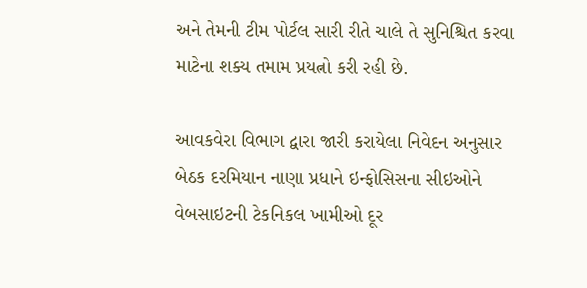અને તેમની ટીમ પોર્ટલ સારી રીતે ચાલે તે સુનિશ્ચિત કરવા માટેના શક્ય તમામ પ્રયત્નો કરી રહી છે.

આવકવેરા વિભાગ દ્વારા જારી કરાયેલા નિવેદન અનુસાર બેઠક દરમિયાન નાણા પ્રધાને ઇન્ફોસિસના સીઇઓને વેબસાઇટની ટેકનિકલ ખામીઓ દૂર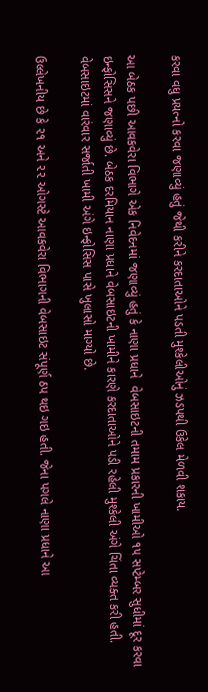કરવા વધુ પ્રયત્નો કરવા જણાવ્યું હતું જેથી કરીને કરદાતાઓને પડતી મુશ્કેલીઓનું ઝડપથી ઉકેલ મેળવી શકાય.

આ બેઠક પછી આવકવેરા વિભાગે એક નિવેદનમાં જણાવ્યું હતું કે નાણા પ્રધાને  વેબસાઇટની તમામ પ્રકારની ખામીઓ ૧૫ સપ્ટેમ્બર સુધીમાં દૂર કરવા ઇન્ફોસિસને જણાવ્યું છે. બેઠક દરમિયાન નાણા પ્રધાને વેબસાઇટની ખામીને કારણે કરદાતાઓને પડી રહેલી મુશ્કેલી અંગે ચિંતા વ્યક્ત કરી હતી. વેબસાઇટમાં વારંવાર સર્જાતી ખામી અંગે ઇન્ફોસિસ પાસે ખુલાસો માગ્યો છે.

ઉલ્લેખનીય છે કે ૨૧ અને ૨૨ ઓગસ્ટે આવકવેરા વિભાગની વેબસાઇટ સંપૂર્ણ ઠપ થઇ ગઇ હતી. જેના પગલે નાણા પ્રધાને આ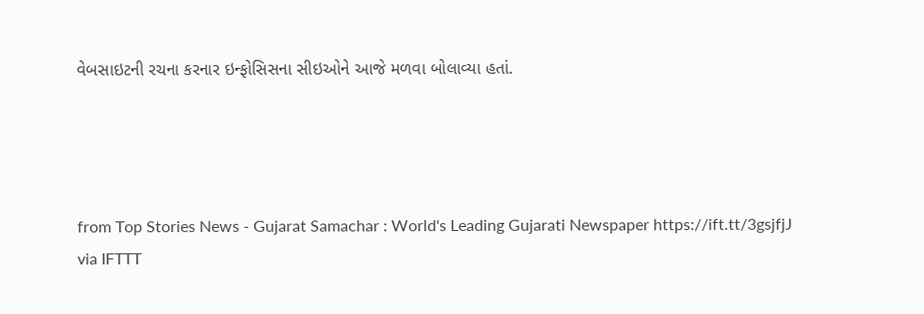વેબસાઇટની રચના કરનાર ઇન્ફોસિસના સીઇઓને આજે મળવા બોલાવ્યા હતાં.




from Top Stories News - Gujarat Samachar : World's Leading Gujarati Newspaper https://ift.tt/3gsjfjJ
via IFTTT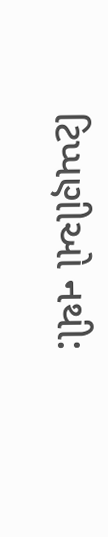ટિપ્પણીઓ નથી: